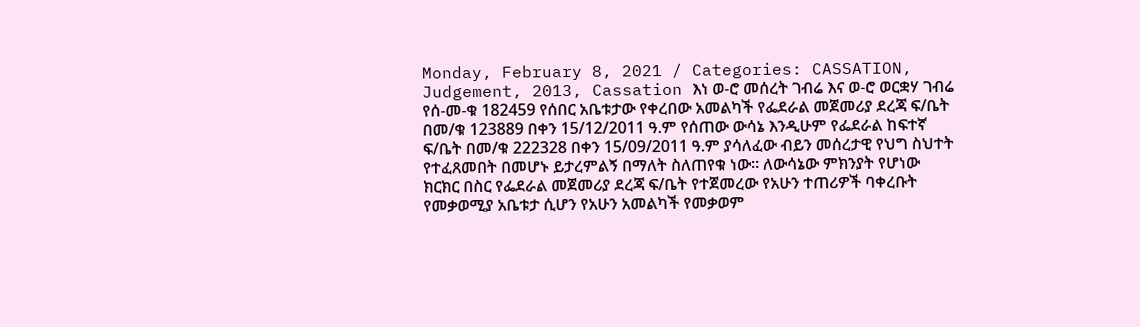Monday, February 8, 2021 / Categories: CASSATION, Judgement, 2013, Cassation እነ ወ-ሮ መሰረት ገብሬ እና ወ-ሮ ወርቋሃ ገብሬ የሰ-መ-ቁ 182459 የሰበር አቤቱታው የቀረበው አመልካች የፌደራል መጀመሪያ ደረጃ ፍ/ቤት በመ/ቁ 123889 በቀን 15/12/2011 ዓ.ም የሰጠው ውሳኔ እንዲሁም የፌደራል ከፍተኛ ፍ/ቤት በመ/ቁ 222328 በቀን 15/09/2011 ዓ.ም ያሳለፈው ብይን መሰረታዊ የህግ ስህተት የተፈጸመበት በመሆኑ ይታረምልኝ በማለት ስለጠየቁ ነው። ለውሳኔው ምክንያት የሆነው ክርክር በስር የፌደራል መጀመሪያ ደረጃ ፍ/ቤት የተጀመረው የአሁን ተጠሪዎች ባቀረቡት የመቃወሚያ አቤቱታ ሲሆን የአሁን አመልካች የመቃወም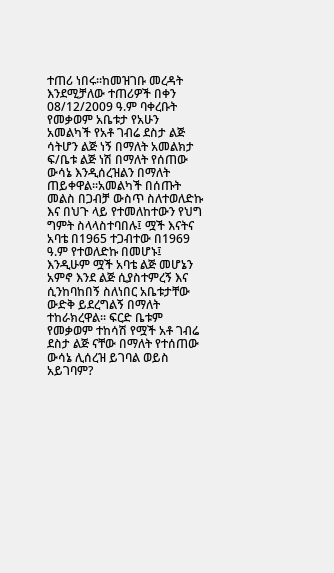ተጠሪ ነበሩ፡፡ከመዝገቡ መረዳት እንደሚቻለው ተጠሪዎች በቀን 08/12/2009 ዓ.ም ባቀረቡት የመቃወም አቤቱታ የአሁን አመልካች የአቶ ገብሬ ደስታ ልጅ ሳትሆን ልጅ ነኝ በማለት አመልክታ ፍ/ቤቱ ልጅ ነሽ በማለት የሰጠው ውሳኔ እንዲሰረዝልን በማለት ጠይቀዋል፡፡አመልካች በሰጡት መልስ በጋብቻ ውስጥ ስለተወለድኩ እና በህጉ ላይ የተመለከተውን የህግ ግምት ስላላስተባበሉ፤ ሟች እናትና አባቴ በ1965 ተጋብተው በ1969 ዓ.ም የተወለድኩ በመሆኑ፤ እንዲሁም ሟች አባቴ ልጅ መሆኔን አምኖ እንደ ልጅ ሲያስተምረኝ እና ሲንከባከበኝ ስለነበር አቤቱታቸው ውድቅ ይደረግልኝ በማለት ተከራክረዋል፡፡ ፍርድ ቤቱም የመቃወም ተከሳሽ የሟች አቶ ገብሬ ደስታ ልጅ ናቸው በማለት የተሰጠው ውሳኔ ሊሰረዝ ይገባል ወይስ አይገባም?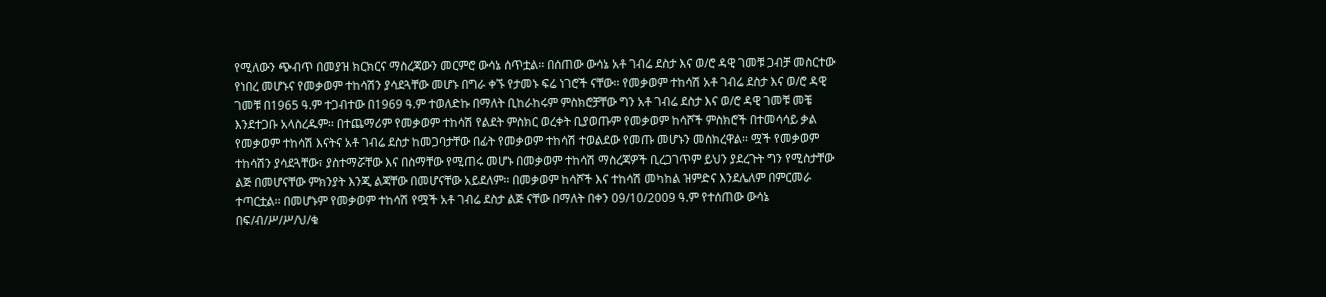የሚለውን ጭብጥ በመያዝ ክርክርና ማስረጃውን መርምሮ ውሳኔ ሰጥቷል፡፡ በሰጠው ውሳኔ አቶ ገብሬ ደስታ እና ወ/ሮ ዳዊ ገመቹ ጋብቻ መስርተው የነበረ መሆኑና የመቃወም ተከሳሽን ያሳደጓቸው መሆኑ በግራ ቀኙ የታመኑ ፍሬ ነገሮች ናቸው፡፡ የመቃወም ተከሳሽ አቶ ገብሬ ደስታ እና ወ/ሮ ዳዊ ገመቹ በ1965 ዓ.ም ተጋብተው በ1969 ዓ.ም ተወለድኩ በማለት ቢከራከሩም ምስክሮቻቸው ግን አቶ ገብሬ ደስታ እና ወ/ሮ ዳዊ ገመቹ መቼ እንደተጋቡ አላስረዱም፡፡ በተጨማሪም የመቃወም ተከሳሽ የልደት ምስክር ወረቀት ቢያወጡም የመቃወም ከሳሾች ምስክሮች በተመሳሳይ ቃል የመቃወም ተከሳሽ እናትና አቶ ገብሬ ደስታ ከመጋባታቸው በፊት የመቃወም ተከሳሽ ተወልደው የመጡ መሆኑን መስክረዋል፡፡ ሟች የመቃወም ተከሳሽን ያሳደጓቸው፣ ያስተማሯቸው እና በስማቸው የሚጠሩ መሆኑ በመቃወም ተከሳሽ ማስረጃዎች ቢረጋገጥም ይህን ያደረጉት ግን የሚስታቸው ልጅ በመሆናቸው ምክንያት እንጂ ልጃቸው በመሆናቸው አይደለም፡፡ በመቃወም ከሳሾች እና ተከሳሽ መካከል ዝምድና እንደሌለም በምርመራ ተጣርቷል፡፡ በመሆኑም የመቃወም ተከሳሽ የሟች አቶ ገብሬ ደስታ ልጅ ናቸው በማለት በቀን 09/10/2009 ዓ.ም የተሰጠው ውሳኔ በፍ/ብ/ሥ/ሥ/ህ/ቁ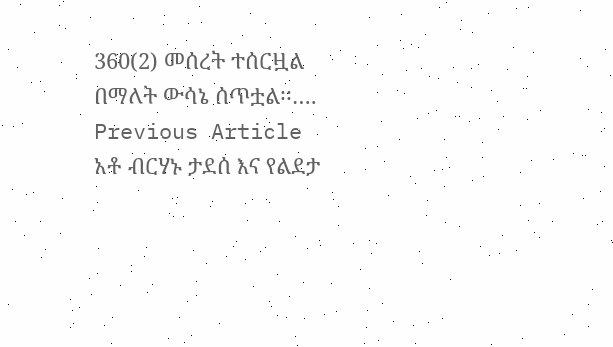360(2) መሰረት ተሰርዟል በማለት ውሳኔ ሰጥቷል፡፡…. Previous Article አቶ ብርሃኑ ታደሰ እና የልደታ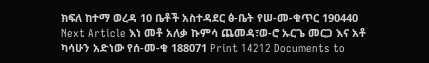ክፍለ ከተማ ወረዳ 10 ቤቶች አስተዳደር ፅ-ቤት የሠ-መ-ቁጥር 190440 Next Article እነ መቶ አለቃ ኩምሳ ጨመዳ፣ወ-ሮ ኡርጌ መርጋ እና አቶ ካሳሁን አድነው የሰ-መ-ቁ 188071 Print 14212 Documents to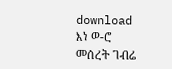download እነ ወ-ሮ መሰረት ገብሬ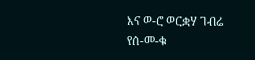እና ወ-ሮ ወርቋሃ ገብሬ የሰ-መ-ቁ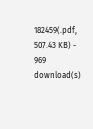182459(.pdf, 507.43 KB) - 969 download(s)